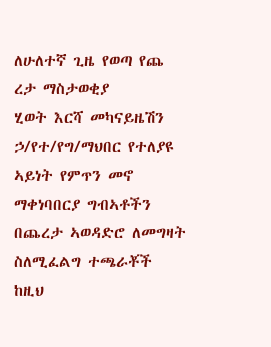ለሁለተኛ ጊዜ የወጣ የጨ ረታ ማስታወቂያ
ሂወት እርሻ መካናይዜሽን ኃ/የተ/የግ/ማህበር የተለያዩ ኣይነት የምጥን መኖ ማቀነባበርያ ግብኣቶችን በጨረታ ኣወዳድሮ ለመግዛት ስለሚፈልግ ተጫራቾች ከዚህ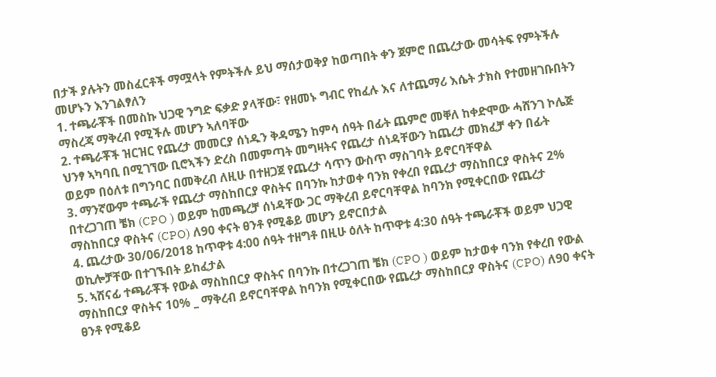በታች ያሉትን መስፈርቶች ማሟላት የምትችሉ ይህ ማሰታወቅያ ከወጣበት ቀን ጀምሮ በጨረታው መሳትፍ የምትችሉ መሆኑን እንገልፃለን
1. ተጫራቾች በመስኩ ህጋዊ ንግድ ፍቃድ ያላቸው፣ የዘመኑ ግብር የከፈሉ እና ለተጨማሪ እሴት ታክስ የተመዘገቡበትን ማስረጃ ማቅረብ የሚችሉ መሆን ኣለባቸው
2. ተጫራቾች ዝርዝር የጨረታ መመርያ ሰነዱን ቅዳሜን ከምሳ ሰዓት በፊት ጨምሮ መቐለ ከቀድሞው ሓሸንገ ኮሌጅ ህንፃ ኣካባቢ በሚገኘው ቢሮኣችን ድረስ በመምጣት መግዛትና የጨረታ ሰነዳቸውን ከጨረታ መክፈቻ ቀን በፊት ወይም በዕለቱ በግንባር በመቅረብ ለዚሁ በተዘጋጀ የጨረታ ሳጥን ውስጥ ማስገባት ይኖርባቸዋል
3. ማንኛውም ተጫራች የጨረታ ማስከበርያ ዋስትና በባንኩ ከታወቀ ባንክ የቀረበ የጨረታ ማስከበርያ ዋስትና 2% በተረጋገጠ ቼክ (CPO ) ወይም ከመጫረቻ ሰነዳቸው ጋር ማቅረብ ይኖርባቸዋል ከባንክ የሚቀርበው የጨረታ ማስከበርያ ዋስትና (CPO) ለ90 ቀናት ፀንቶ የሚቆይ መሆን ይኖርበታል
4. ጨረታው 30/06/2018 ከጥዋቱ 4:00 ሰዓት ተዘግቶ በዚሁ ዕለት ከጥዋቱ 4:30 ሰዓት ተጫራቾች ወይም ህጋዊ ወኪሎቻቸው በተገኙበት ይከፈታል
5. ኣሸናፊ ተጫራቾች የውል ማስከበርያ ዋስትና በባንኩ በተረጋገጠ ቼክ (CPO ) ወይም ከታወቀ ባንክ የቀረበ የውል ማስከበርያ ዋስትና 10% _ ማቅረብ ይኖርባቸዋል ከባንክ የሚቀርበው የጨረታ ማስከበርያ ዋስትና (CPO) ለ90 ቀናት ፀንቶ የሚቆይ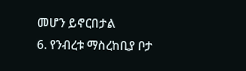መሆን ይኖርበታል
6. የንብረቱ ማስረከቢያ ቦታ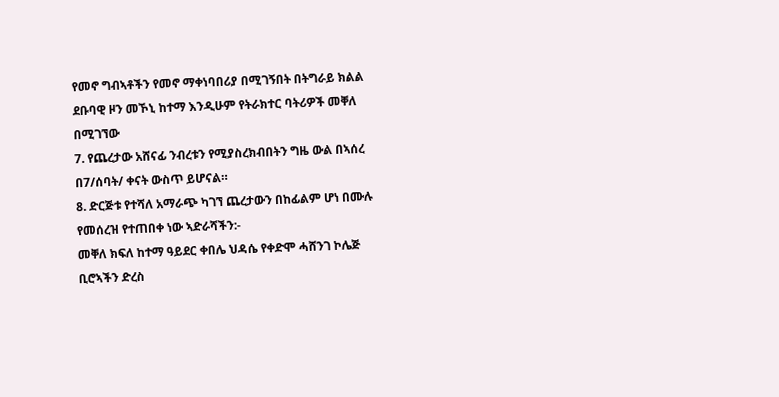የመኖ ግብኣቶችን የመኖ ማቀነባበሪያ በሚገኝበት በትግራይ ክልል ደቡባዊ ዞን መኾኒ ከተማ እንዲሁም የትራክተር ባትሪዎች መቐለ በሚገኘው
7. የጨረታው አሸናፊ ንብረቱን የሚያስረክብበትን ግዜ ውል በኣሰረ በ7/ሰባት/ ቀናት ውስጥ ይሆናል።
8. ድርጅቱ የተሻለ አማራጭ ካገኘ ጨረታውን በከፊልም ሆነ በሙሉ የመሰረዝ የተጠበቀ ነው ኣድራሻችን:-
መቐለ ክፍለ ከተማ ዓይደር ቀበሌ ህዳሴ የቀድሞ ሓሸንገ ኮሌጅ ቢሮኣችን ድረስ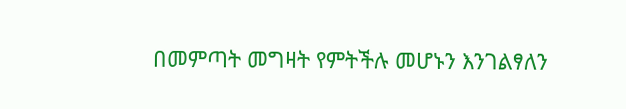በመምጣት መግዛት የምትችሉ መሆኑን እንገልፃለን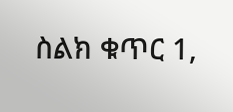ስልክ ቁጥር 1,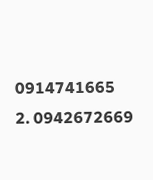0914741665
2. 0942672669